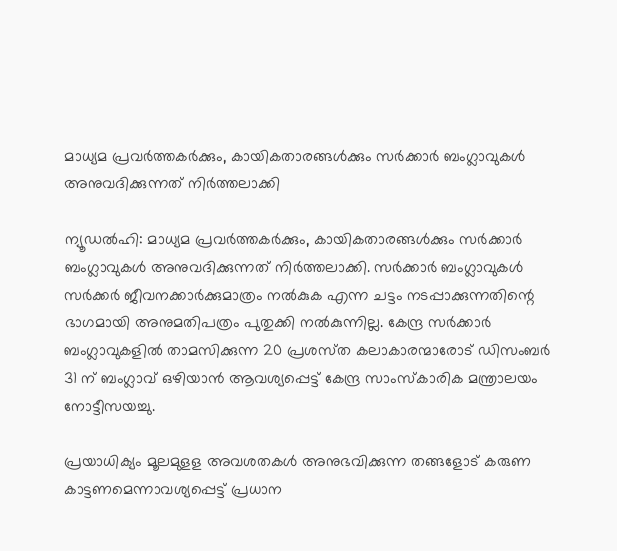മാധ്യമ പ്രവര്‍ത്തകര്‍ക്കും, കായികതാരങ്ങള്‍ക്കും സര്‍ക്കാര്‍ ബംഗ്ലാവുകള്‍ അനുവദിക്കുന്നത്‌ നിര്‍ത്തലാക്കി

ന്യൂഡല്‍ഹി: മാധ്യമ പ്രവര്‍ത്തകര്‍ക്കും, കായികതാരങ്ങള്‍ക്കും സര്‍ക്കാര്‍ ബംഗ്ലാവുകള്‍ അനുവദിക്കുന്നത്‌ നിര്‍ത്തലാക്കി. സര്‍ക്കാര്‍ ബംഗ്ലാവുകള്‍ സര്‍ക്കര്‍ ജീവനക്കാര്‍ക്കുമാത്രം നല്‍കുക എന്ന ചട്ടം നടപ്പാക്കുന്നതിന്റെ ഭാഗമായി അനുമതിപത്രം പുതുക്കി നല്‍കുന്നില്ല. കേന്ദ്ര സര്‍ക്കാര്‍ ബംഗ്ലാവുകളില്‍ താമസിക്കുന്ന 20 പ്രശസ്‌ത കലാകാരന്മാരോട്‌ ഡിസംബര്‍ 31 ന്‌ ബംഗ്ലാവ്‌ ഒഴിയാന്‍ ആവശ്യപ്പെട്ട്‌ കേന്ദ്ര സാംസ്‌കാരിക മന്ത്രാലയം നോട്ടീസയച്ചു.

പ്രയാധിക്യം മൂലമുളള അവശതകള്‍ അനുഭവിക്കുന്ന തങ്ങളോട്‌ കരുണ കാട്ടണമെന്നാവശ്യപ്പെട്ട്‌ പ്രധാന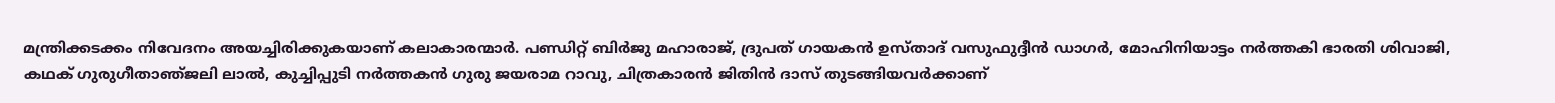മന്ത്രിക്കടക്കം നിവേദനം അയച്ചിരിക്കുകയാണ്‌ കലാകാരന്മാര്‍. പണ്ഡിറ്റ്‌ ബിര്‍ജു മഹാരാജ്‌, ദ്രുപത്‌ ഗായകന്‍ ഉസ്‌താദ്‌ വസുഫുദ്ദീന്‍ ഡാഗര്‍, മോഹിനിയാട്ടം നര്‍ത്തകി ഭാരതി ശിവാജി, കഥക്‌ ഗുരുഗീതാഞ്‌ജലി ലാല്‍, കുച്ചിപ്പുടി നര്‍ത്തകന്‍ ഗുരു ജയരാമ റാവു, ചിത്രകാരന്‍ ജിതിന്‍ ദാസ്‌ തുടങ്ങിയവര്‍ക്കാണ്‌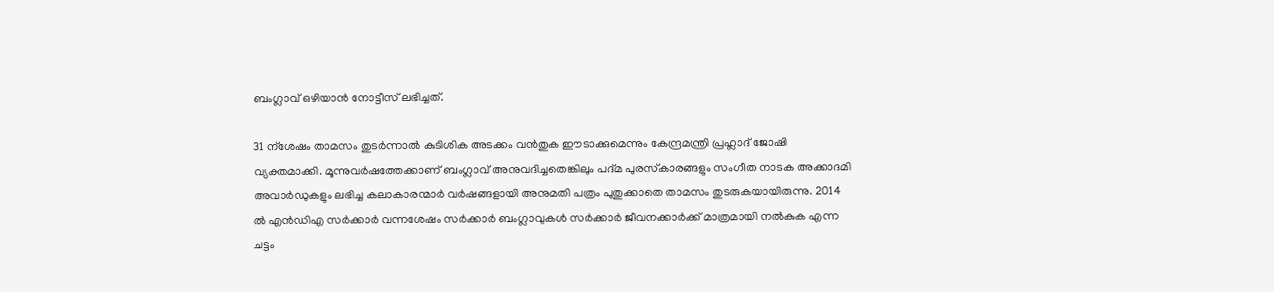ബംഗ്ലാവ്‌ ഒഴിയാന്‍ നോട്ടീസ്‌ ലഭിച്ചത്‌.

31 ന്‌ശേഷം താമസം തുടര്‍ന്നാല്‍ കുടിശിക അടക്കം വന്‍തുക ഈടാക്കുമെന്നും കേന്ദ്രമന്ത്രി പ്രഹ്ലാദ്‌ ജോഷി വ്യക്തമാക്കി. മൂന്നുവര്‍ഷത്തേക്കാണ്‌ ബംഗ്ലാവ്‌ അനുവദിച്ചതെങ്കിലും പദ്‌മ പുരസ്‌കാരങ്ങളും സംഗീത നാടക അക്കാദമി അവാര്‍ഡുകളും ലഭിച്ച കലാകാരന്മാര്‍ വര്‍ഷങ്ങളായി അനുമതി പത്രം പുതുക്കാതെ താമസം തുടരുകയായിരുന്നു. 2014 ല്‍ എന്‍ഡിഎ സര്‍ക്കാര്‍ വന്നശേഷം സര്‍ക്കാര്‍ ബംഗ്ലാവുകള്‍ സര്‍ക്കാര്‍ ജീവനക്കാര്‍ക്ക്‌ മാത്രമായി നല്‍കുക എന്ന ചട്ടം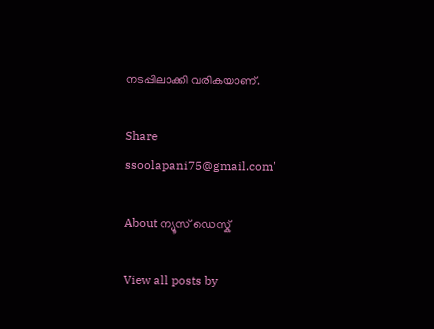നടപ്പിലാക്കി വരികയാണ്‌.

Share
ssoolapani75@gmail.com'

About ന്യൂസ് ഡെസ്ക്

View all posts by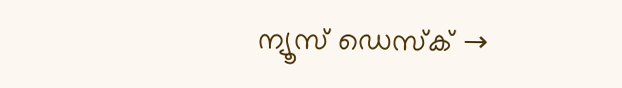ന്യൂസ് ഡെസ്ക് →